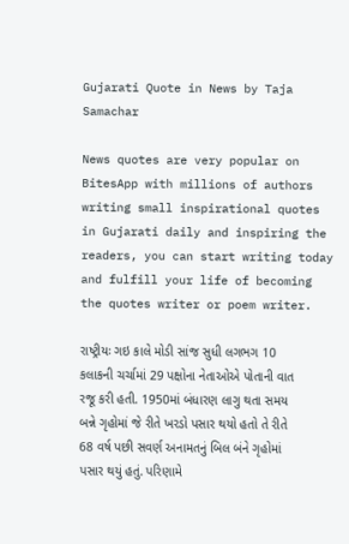Gujarati Quote in News by Taja Samachar

News quotes are very popular on BitesApp with millions of authors writing small inspirational quotes in Gujarati daily and inspiring the readers, you can start writing today and fulfill your life of becoming the quotes writer or poem writer.

રાષ્ટ્રીયઃ ગઇ કાલે મોડી સાંજ સુધી લગભગ 10 કલાકની ચર્ચામાં 29 પક્ષોના નેતાઓએ પોતાની વાત રજૂ કરી હતી. 1950માં બંધારણ લાગુ થતા સમય બન્ને ગૃહોમાં જે રીતે ખરડો પસાર થયો હતો તે રીતે 68 વર્ષ પછી સવર્ણ અનામતનું બિલ બંને ગૃહોમાં પસાર થયું હતું. પરિણામે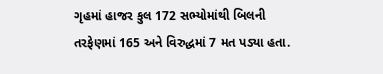ગૃહમાં હાજર કુલ 172 સભ્યોમાંથી બિલની તરફેણમાં 165 અને વિરુદ્ધમાં 7 મત પડ્યા હતા.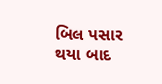બિલ પસાર થયા બાદ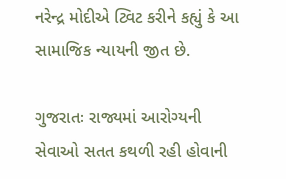નરેન્દ્ર મોદીએ ટ્વિટ કરીને કહ્યું કે આ સામાજિક ન્યાયની જીત છે.

ગુજરાતઃ રાજ્યમાં આરોગ્યની સેવાઓ સતત કથળી રહી હોવાની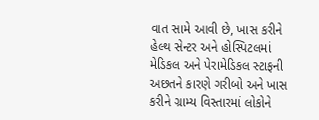વાત સામે આવી છે, ખાસ કરીને હેલ્થ સેન્ટર અને હોસ્પિટલમાં મેડિકલ અને પેરામેડિકલ સ્ટાફની અછતને કારણે ગરીબો અને ખાસ કરીને ગ્રામ્ય વિસ્તારમાં લોકોને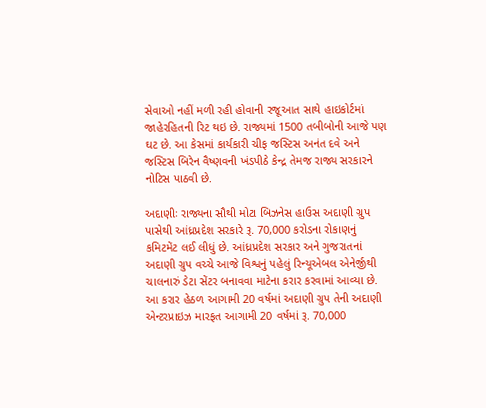સેવાઓ નહીં મળી રહી હોવાની રજૂઆત સાથે હાઇકોર્ટમાં જાહેરહિતની રિટ થઇ છે. રાજ્યમાં 1500 તબીબોની આજે પણ ઘટ છે. આ કેસમાં કાર્યકારી ચીફ જસ્ટિસ અનંત દવે અને જસ્ટિસ બિરેન વૈષ્ણવની ખંડપીઠે કેન્દ્ર તેમજ રાજ્ય સરકારને નોટિસ પાઠવી છે.

અદાણીઃ રાજ્યના સૌથી મોટા બિઝનેસ હાઉસ અદાણી ગ્રુપ પાસેથી આંધ્રપ્રદેશ સરકારે રૂ. 70,000 કરોડના રોકાણનું કમિટમેંટ લઈ લીધું છે. આંધ્રપ્રદેશ સરકાર અને ગુજરાતનાં અદાણી ગ્રુપ વચ્ચે આજે વિશ્વનું પહેલું રિન્યૂએબલ એનેર્જીથી ચાલનારું ડેટા સેંટર બનાવવા માટેના કરાર કરવામાં આવ્યા છે. આ કરાર હેઠળ આગામી 20 વર્ષમાં અદાણી ગ્રુપ તેની અદાણી એન્ટરપ્રાઇઝ મારફત આગામી 20 વર્ષમાં રૂ. 70,000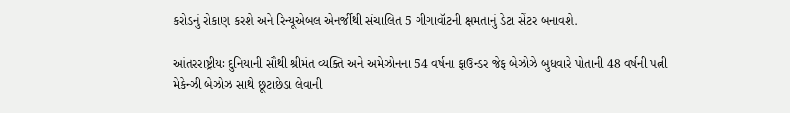કરોડનું રોકાણ કરશે અને રિન્યૂએબલ એનર્જીથી સંચાલિત 5 ગીગાવૉટની ક્ષમતાનું ડેટા સેંટર બનાવશે.

આંતરરાષ્ટ્રીયઃ દુનિયાની સૌથી શ્રીમંત વ્યક્તિ અને અમેઝોનના 54 વર્ષના ફાઉન્ડર જેફ બેઝોઝે બુધવારે પોતાની 48 વર્ષની પત્ની મેકેન્ઝી બેઝોઝ સાથે છૂટાછેડા લેવાની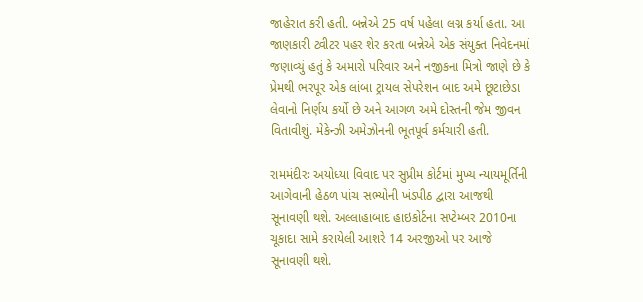જાહેરાત કરી હતી. બન્નેએ 25 વર્ષ પહેલા લગ્ન કર્યા હતા. આ જાણકારી ટ્વીટર પહર શેર કરતા બન્નેએ એક સંયુક્ત નિવેદનમાં જણાવ્યું હતું કે અમારો પરિવાર અને નજીકના મિત્રો જાણે છે કે પ્રેમથી ભરપૂર એક લાંબા ટ્રાયલ સેપરેશન બાદ અમે છૂટાછેડા લેવાનો નિર્ણય કર્યો છે અને આગળ અમે દોસ્તની જેમ જીવન વિતાવીશું. મેકેન્ઝી અમેઝોનની ભૂતપૂર્વ કર્મચારી હતી.

રામમંદીરઃ અયોધ્યા વિવાદ પર સુપ્રીમ કોર્ટમાં મુખ્ય ન્યાયમૂર્તિની આગેવાની હેઠળ પાંચ સભ્યોની ખંડપીઠ દ્વારા આજથી સૂનાવણી થશે. અલ્લાહાબાદ હાઇકોર્ટના સપ્ટેમ્બર 2010ના ચૂકાદા સામે કરાયેલી આશરે 14 અરજીઓ પર આજે સૂનાવણી થશે.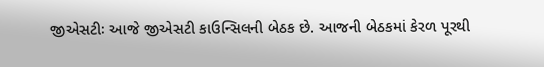જીએસટીઃ આજે જીએસટી કાઉન્સિલની બેઠક છે. આજની બેઠકમાં કેરળ પૂરથી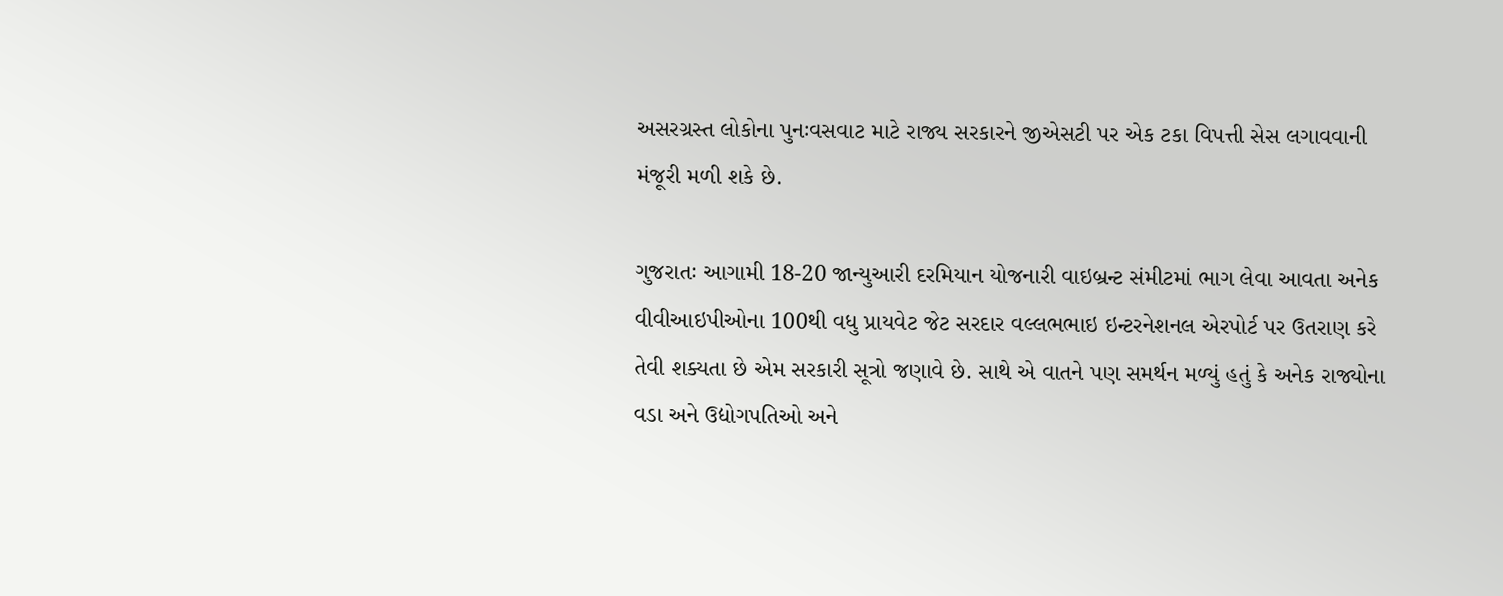અસરગ્રસ્ત લોકોના પુનઃવસવાટ માટે રાજ્ય સરકારને જીએસટી પર એક ટકા વિપત્તી સેસ લગાવવાની મંજૂરી મળી શકે છે.

ગુજરાતઃ આગામી 18-20 જાન્યુઆરી દરમિયાન યોજનારી વાઇબ્રન્ટ સંમીટમાં ભાગ લેવા આવતા અનેક વીવીઆઇપીઓના 100થી વધુ પ્રાયવેટ જેટ સરદાર વલ્લભભાઇ ઇન્ટરનેશનલ એરપોર્ટ પર ઉતરાણ કરે તેવી શક્યતા છે એમ સરકારી સૂત્રો જણાવે છે. સાથે એ વાતને પણ સમર્થન મળ્યું હતું કે અનેક રાજ્યોના વડા અને ઉદ્યોગપતિઓ અને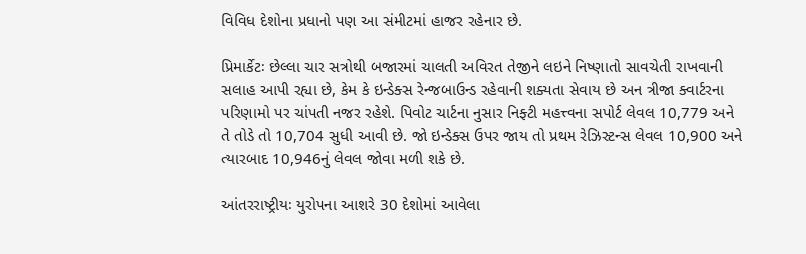વિવિધ દેશોના પ્રધાનો પણ આ સંમીટમાં હાજર રહેનાર છે.

પ્રિમાર્કેટઃ છેલ્લા ચાર સત્રોથી બજારમાં ચાલતી અવિરત તેજીને લઇને નિષ્ણાતો સાવચેતી રાખવાની સલાહ આપી રહ્યા છે, કેમ કે ઇન્ડેક્સ રેન્જબાઉન્ડ રહેવાની શક્યતા સેવાય છે અન ત્રીજા ક્વાર્ટરના પરિણામો પર ચાંપતી નજર રહેશે. પિવોટ ચાર્ટના નુસાર નિફ્ટી મહત્ત્વના સપોર્ટ લેવલ 10,779 અને તે તોડે તો 10,704 સુધી આવી છે. જો ઇન્ડેક્સ ઉપર જાય તો પ્રથમ રેઝિસ્ટન્સ લેવલ 10,900 અને ત્યારબાદ 10,946નું લેવલ જોવા મળી શકે છે.

આંતરરાષ્ટ્રીયઃ યુરોપના આશરે 30 દેશોમાં આવેલા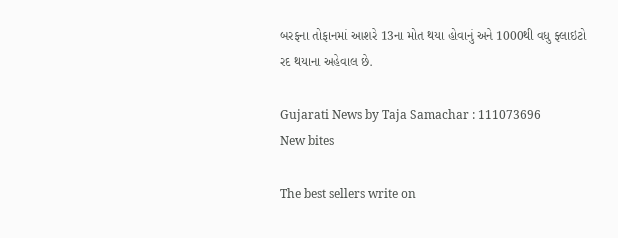બરફના તોફાનમાં આશરે 13ના મોત થયા હોવાનું અને 1000થી વધુ ફ્લાઇટો રદ થયાના અહેવાલ છે.

Gujarati News by Taja Samachar : 111073696
New bites

The best sellers write on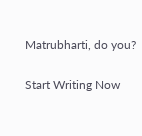Matrubharti, do you?

Start Writing Now